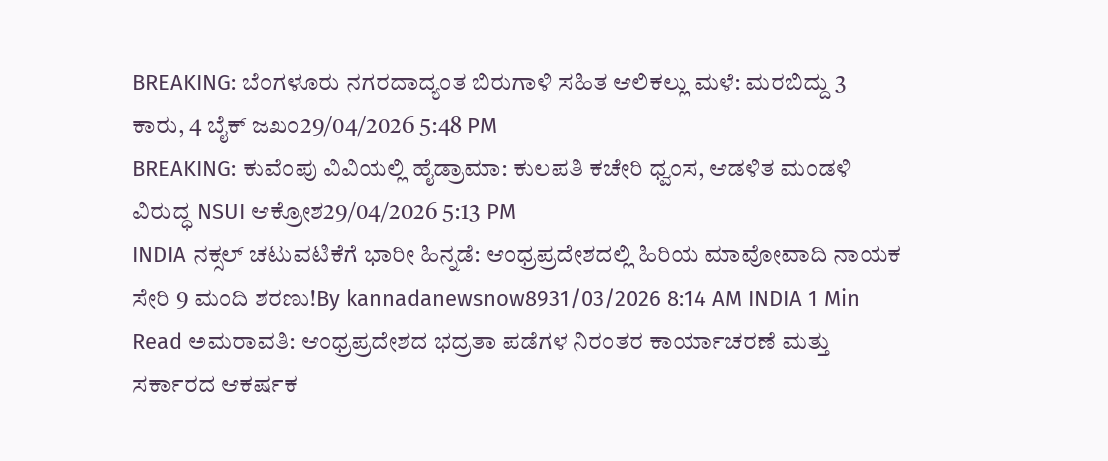BREAKING: ಬೆಂಗಳೂರು ನಗರದಾದ್ಯಂತ ಬಿರುಗಾಳಿ ಸಹಿತ ಆಲಿಕಲ್ಲು ಮಳೆ: ಮರಬಿದ್ದು 3 ಕಾರು, 4 ಬೈಕ್ ಜಖಂ29/04/2026 5:48 PM
BREAKING: ಕುವೆಂಪು ವಿವಿಯಲ್ಲಿ ಹೈಡ್ರಾಮಾ: ಕುಲಪತಿ ಕಚೇರಿ ಧ್ವಂಸ, ಆಡಳಿತ ಮಂಡಳಿ ವಿರುದ್ಧ NSUI ಆಕ್ರೋಶ29/04/2026 5:13 PM
INDIA ನಕ್ಸಲ್ ಚಟುವಟಿಕೆಗೆ ಭಾರೀ ಹಿನ್ನಡೆ: ಆಂಧ್ರಪ್ರದೇಶದಲ್ಲಿ ಹಿರಿಯ ಮಾವೋವಾದಿ ನಾಯಕ ಸೇರಿ 9 ಮಂದಿ ಶರಣು!By kannadanewsnow8931/03/2026 8:14 AM INDIA 1 Min Read ಅಮರಾವತಿ: ಆಂಧ್ರಪ್ರದೇಶದ ಭದ್ರತಾ ಪಡೆಗಳ ನಿರಂತರ ಕಾರ್ಯಾಚರಣೆ ಮತ್ತು ಸರ್ಕಾರದ ಆಕರ್ಷಕ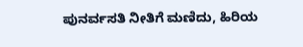ಪುನರ್ವಸತಿ ನೀತಿಗೆ ಮಣಿದು, ಹಿರಿಯ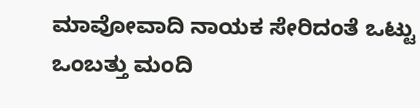ಮಾವೋವಾದಿ ನಾಯಕ ಸೇರಿದಂತೆ ಒಟ್ಟು ಒಂಬತ್ತು ಮಂದಿ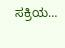ಸಕ್ರಿಯ…